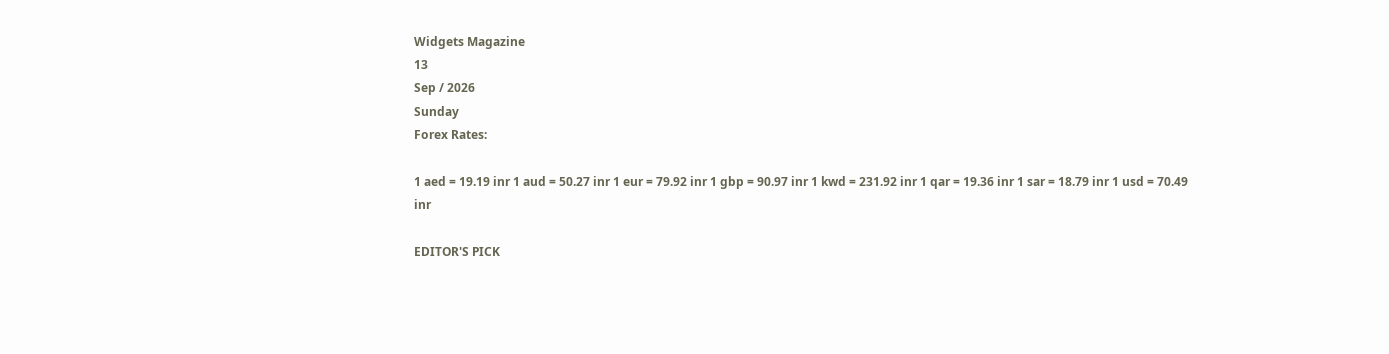Widgets Magazine
13
Sep / 2026
Sunday
Forex Rates:

1 aed = 19.19 inr 1 aud = 50.27 inr 1 eur = 79.92 inr 1 gbp = 90.97 inr 1 kwd = 231.92 inr 1 qar = 19.36 inr 1 sar = 18.79 inr 1 usd = 70.49 inr

EDITOR'S PICK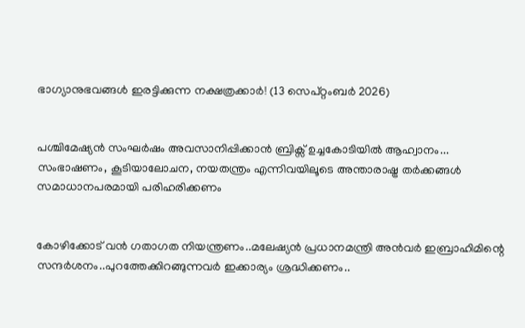ഭാഗ്യാനുഭവങ്ങൾ ഇരട്ടിക്കുന്ന നക്ഷത്രക്കാർ! (13 സെപ്റ്റംബർ 2026)


പശ്ചിമേഷ്യൻ സംഘർഷം അവസാനിപ്പിക്കാൻ ബ്രിക്സ് ഉച്ചകോടിയിൽ ആഹ്വാനം... സംഭാഷണം, കൂടിയാലോചന, നയതന്ത്രം എന്നിവയിലൂടെ അന്താരാഷ്ട്ര തർക്കങ്ങൾ സമാധാനപരമായി പരിഹരിക്കണം


കോഴിക്കോട് വൻ ഗതാഗത നിയന്ത്രണം..മലേഷ്യൻ പ്രധാനമന്ത്രി അൻവർ ഇബ്രാഹിമിന്റെ സന്ദർശനം..പുറത്തേക്കിറങ്ങുന്നവർ ഇക്കാര്യം ശ്രദ്ധിക്കണം..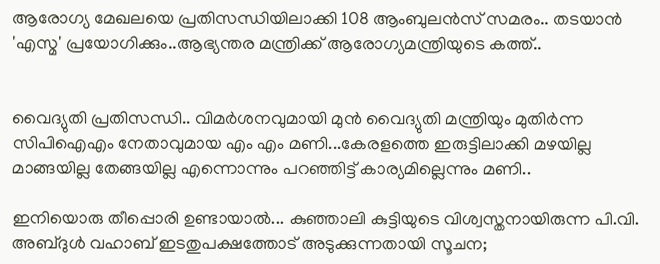ആരോഗ്യ മേഖലയെ പ്രതിസന്ധിയിലാക്കി 108 ആംബുലൻസ് സമരം.. തടയാന്‍ 'എസ്മ' പ്രയോഗിക്കും..ആഭ്യന്തര മന്ത്രിക്ക് ആരോഗ്യമന്ത്രിയുടെ കത്ത്..


വൈദ്യുതി പ്രതിസന്ധി.. വിമര്‍ശനവുമായി മുന്‍ വൈദ്യുതി മന്ത്രിയും മുതിർന്ന സിപിഐഎം നേതാവുമായ എം എം മണി...കേരളത്തെ ഇരുട്ടിലാക്കി മഴയില്ല മാങ്ങയില്ല തേങ്ങയില്ല എന്നൊന്നും പറഞ്ഞിട്ട് കാര്യമില്ലെന്നും മണി..

ഇനിയൊരു തീപ്പൊരി ഉണ്ടായാല്‍... കുഞ്ഞാലി കുട്ടിയുടെ വിശ്വസ്തനായിരുന്ന പി.വി. അബ്ദുള്‍ വഹാബ് ഇടതുപക്ഷത്തോട് അടുക്കുന്നതായി സൂചന;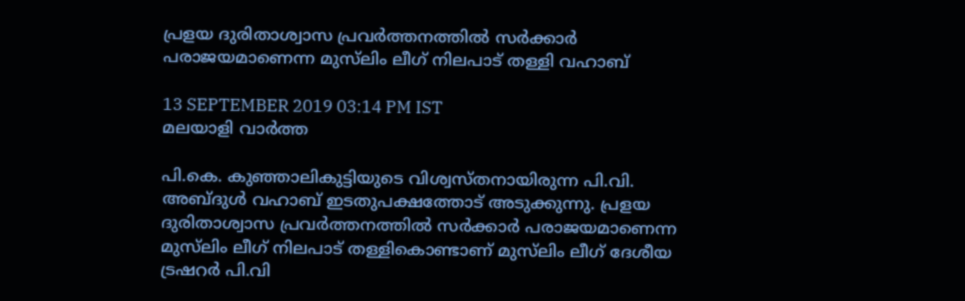പ്രളയ ദുരിതാശ്വാസ പ്രവര്‍ത്തനത്തില്‍ സര്‍ക്കാര്‍ പരാജയമാണെന്ന മുസ്‌ലിം ലീഗ് നിലപാട് തള്ളി വഹാബ്

13 SEPTEMBER 2019 03:14 PM IST
മലയാളി വാര്‍ത്ത

പി.കെ. കുഞ്ഞാലികുട്ടിയുടെ വിശ്വസ്തനായിരുന്ന പി.വി. അബ്ദുള്‍ വഹാബ് ഇടതുപക്ഷത്തോട് അടുക്കുന്നു. പ്രളയ ദുരിതാശ്വാസ പ്രവര്‍ത്തനത്തില്‍ സര്‍ക്കാര്‍ പരാജയമാണെന്ന മുസ്‌ലിം ലീഗ് നിലപാട് തള്ളികൊണ്ടാണ് മുസ്‌ലിം ലീഗ് ദേശീയ ട്രഷറര്‍ പി.വി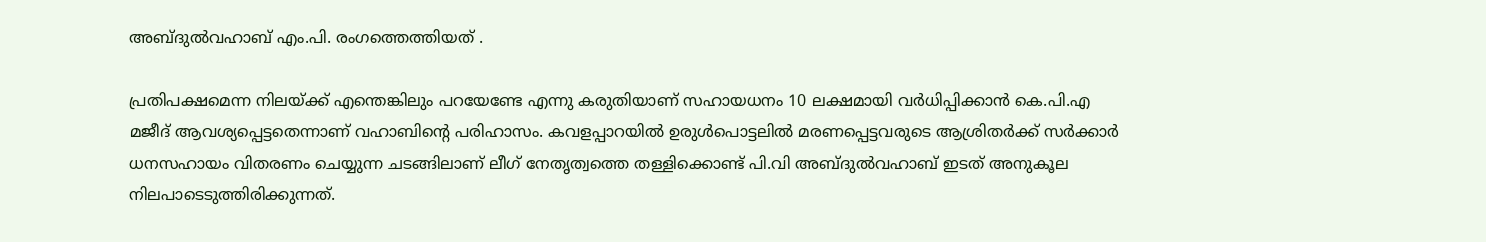അബ്ദുല്‍വഹാബ് എം.പി. രംഗത്തെത്തിയത് .

പ്രതിപക്ഷമെന്ന നിലയ്ക്ക് എന്തെങ്കിലും പറയേണ്ടേ എന്നു കരുതിയാണ് സഹായധനം 10 ലക്ഷമായി വര്‍ധിപ്പിക്കാന്‍ കെ.പി.എ മജീദ് ആവശ്യപ്പെട്ടതെന്നാണ് വഹാബിന്റെ പരിഹാസം. കവളപ്പാറയില്‍ ഉരുള്‍പൊട്ടലില്‍ മരണപ്പെട്ടവരുടെ ആശ്രിതര്‍ക്ക് സര്‍ക്കാര്‍ ധനസഹായം വിതരണം ചെയ്യുന്ന ചടങ്ങിലാണ് ലീഗ് നേതൃത്വത്തെ തള്ളിക്കൊണ്ട് പി.വി അബ്ദുല്‍വഹാബ് ഇടത് അനുകൂല നിലപാടെടുത്തിരിക്കുന്നത്.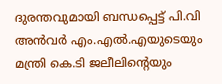ദുരന്തവുമായി ബന്ധപ്പെട്ട് പി.വി അന്‍വര്‍ എം.എല്‍.എയുടെയും മന്ത്രി കെ.ടി ജലീലിന്റെയും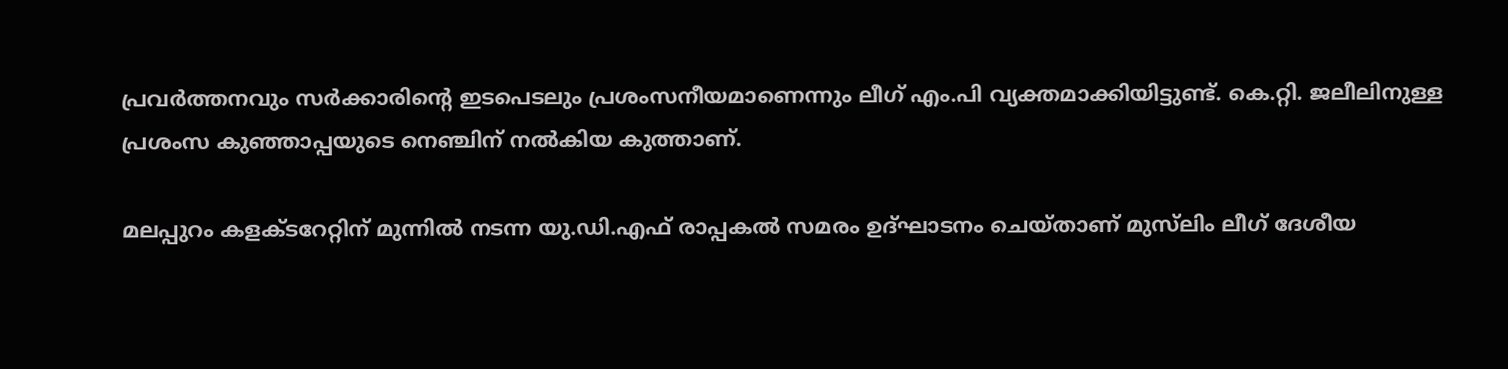പ്രവര്‍ത്തനവും സര്‍ക്കാരിന്റെ ഇടപെടലും പ്രശംസനീയമാണെന്നും ലീഗ് എം.പി വ്യക്തമാക്കിയിട്ടുണ്ട്. കെ.റ്റി. ജലീലിനുള്ള പ്രശംസ കുഞ്ഞാപ്പയുടെ നെഞ്ചിന് നല്‍കിയ കുത്താണ്.

മലപ്പുറം കളക്ടറേറ്റിന് മുന്നില്‍ നടന്ന യു.ഡി.എഫ് രാപ്പകല്‍ സമരം ഉദ്ഘാടനം ചെയ്താണ് മുസ്‌ലിം ലീഗ് ദേശീയ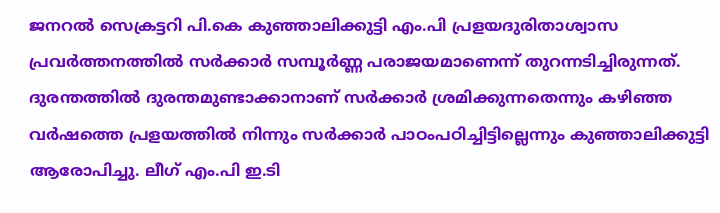ജനറല്‍ സെക്രട്ടറി പി.കെ കുഞ്ഞാലിക്കുട്ടി എം.പി പ്രളയദുരിതാശ്വാസ പ്രവര്‍ത്തനത്തില്‍ സര്‍ക്കാര്‍ സമ്പൂര്‍ണ്ണ പരാജയമാണെന്ന് തുറന്നടിച്ചിരുന്നത്. ദുരന്തത്തില്‍ ദുരന്തമുണ്ടാക്കാനാണ് സര്‍ക്കാര്‍ ശ്രമിക്കുന്നതെന്നും കഴിഞ്ഞ വര്‍ഷത്തെ പ്രളയത്തില്‍ നിന്നും സര്‍ക്കാര്‍ പാഠംപഠിച്ചിട്ടില്ലെന്നും കുഞ്ഞാലിക്കുട്ടി ആരോപിച്ചു. ലീഗ് എം.പി ഇ.ടി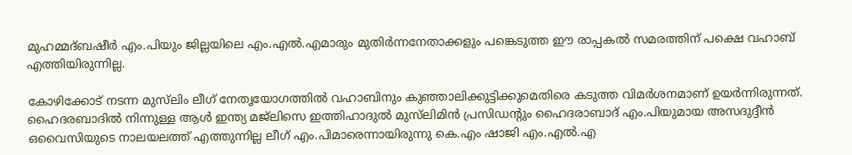മുഹമ്മദ്ബഷീര്‍ എം.പിയും ജില്ലയിലെ എം.എല്‍.എമാരും മുതിര്‍ന്നനേതാക്കളും പങ്കെടുത്ത ഈ രാപ്പകല്‍ സമരത്തിന് പക്ഷെ വഹാബ് എത്തിയിരുന്നില്ല.

കോഴിക്കോട് നടന്ന മുസ്‌ലിം ലീഗ് നേതൃയോഗത്തില്‍ വഹാബിനും കുഞ്ഞാലിക്കുട്ടിക്കുമെതിരെ കടുത്ത വിമര്‍ശനമാണ് ഉയര്‍ന്നിരുന്നത്. ഹൈദരബാദില്‍ നിന്നുള്ള ആള്‍ ഇന്ത്യ മജ്‌ലിസെ ഇത്തിഹാദുല്‍ മുസ്‌ലിമിന്‍ പ്രസിഡന്റും ഹൈദരാബാദ് എം.പിയുമായ അസദുദ്ദീന്‍ ഒവൈസിയുടെ നാലയലത്ത് എത്തുന്നില്ല ലീഗ് എം.പിമാരെന്നായിരുന്നു കെ.എം ഷാജി എം.എല്‍.എ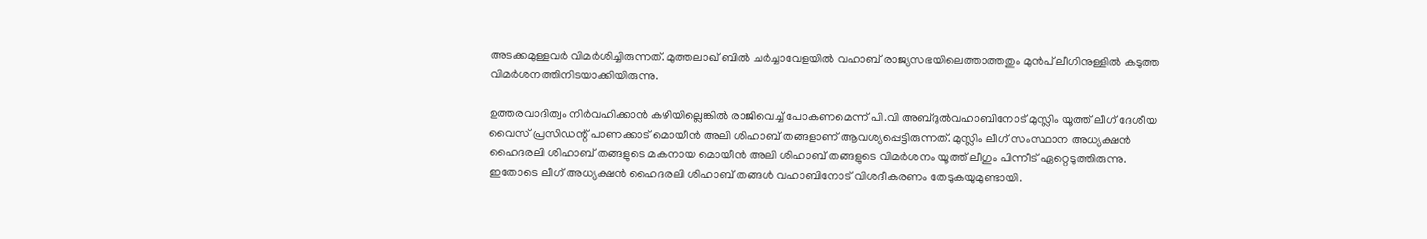അടക്കമുള്ളവര്‍ വിമര്‍ശിച്ചിരുന്നത്. മുത്തലാഖ് ബില്‍ ചര്‍ച്ചാവേളയില്‍ വഹാബ് രാജ്യസഭയിലെത്താത്തതും മുന്‍പ് ലീഗിനുള്ളില്‍ കടുത്ത വിമര്‍ശനത്തിനിടയാക്കിയിരുന്നു.

ഉത്തരവാദിത്വം നിര്‍വഹിക്കാന്‍ കഴിയില്ലെങ്കില്‍ രാജിവെച്ച് പോകണമെന്ന് പി.വി അബ്ദുല്‍വഹാബിനോട് മുസ്ലിം യൂത്ത് ലീഗ് ദേശീയ വൈസ് പ്രസിഡന്റ് പാണക്കാട് മൊയീന്‍ അലി ശിഹാബ് തങ്ങളാണ് ആവശ്യപ്പെട്ടിരുന്നത്. മുസ്ലിം ലീഗ് സംസ്ഥാന അധ്യക്ഷന്‍ ഹൈദരലി ശിഹാബ് തങ്ങളുടെ മകനായ മൊയീന്‍ അലി ശിഹാബ് തങ്ങളുടെ വിമര്‍ശനം യൂത്ത് ലീഗും പിന്നീട് ഏറ്റെടുത്തിരുന്നു. ഇതോടെ ലീഗ് അധ്യക്ഷന്‍ ഹൈദരലി ശിഹാബ് തങ്ങള്‍ വഹാബിനോട് വിശദീകരണം തേടുകയുമുണ്ടായി.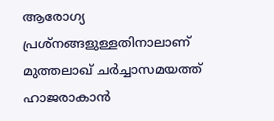ആരോഗ്യ പ്രശ്‌നങ്ങളുള്ളതിനാലാണ് മുത്തലാഖ് ചര്‍ച്ചാസമയത്ത് ഹാജരാകാന്‍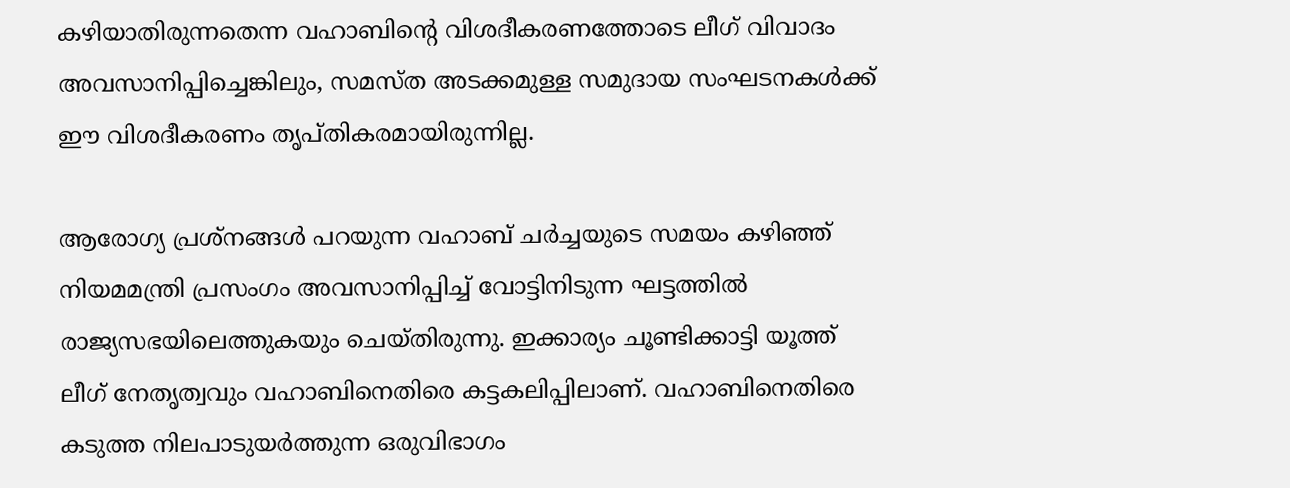കഴിയാതിരുന്നതെന്ന വഹാബിന്റെ വിശദീകരണത്തോടെ ലീഗ് വിവാദം അവസാനിപ്പിച്ചെങ്കിലും, സമസ്ത അടക്കമുള്ള സമുദായ സംഘടനകള്‍ക്ക് ഈ വിശദീകരണം തൃപ്തികരമായിരുന്നില്ല.

ആരോഗ്യ പ്രശ്‌നങ്ങള്‍ പറയുന്ന വഹാബ് ചര്‍ച്ചയുടെ സമയം കഴിഞ്ഞ് നിയമമന്ത്രി പ്രസംഗം അവസാനിപ്പിച്ച് വോട്ടിനിടുന്ന ഘട്ടത്തില്‍ രാജ്യസഭയിലെത്തുകയും ചെയ്തിരുന്നു. ഇക്കാര്യം ചൂണ്ടിക്കാട്ടി യൂത്ത് ലീഗ് നേതൃത്വവും വഹാബിനെതിരെ കട്ടകലിപ്പിലാണ്. വഹാബിനെതിരെ കടുത്ത നിലപാടുയര്‍ത്തുന്ന ഒരുവിഭാഗം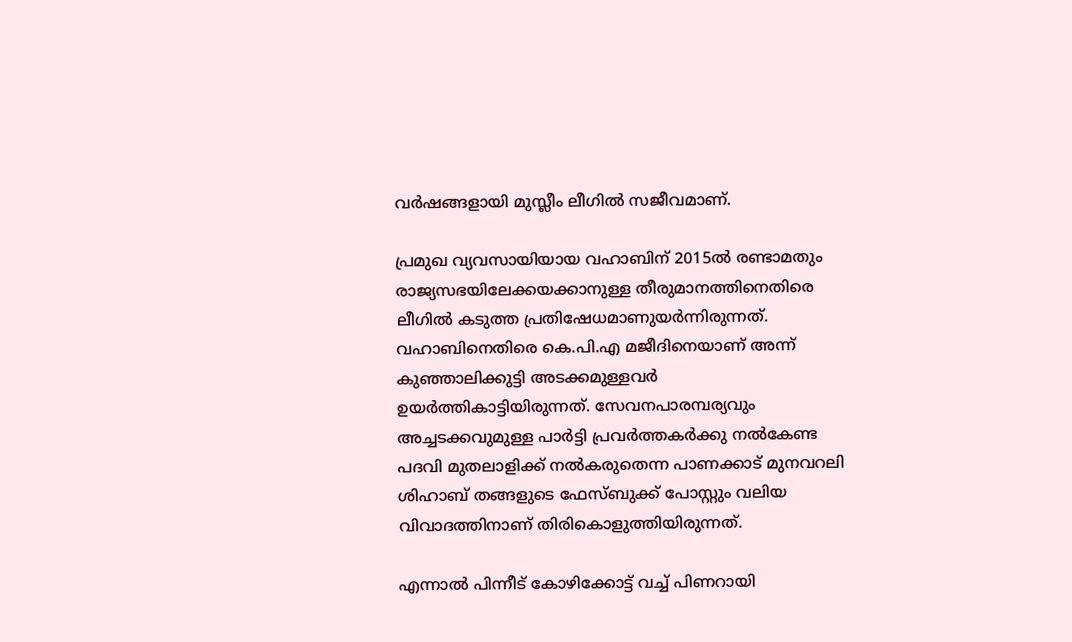വര്‍ഷങ്ങളായി മുസ്ലീം ലീഗില്‍ സജീവമാണ്.

പ്രമുഖ വ്യവസായിയായ വഹാബിന് 2015ല്‍ രണ്ടാമതും രാജ്യസഭയിലേക്കയക്കാനുള്ള തീരുമാനത്തിനെതിരെ ലീഗില്‍ കടുത്ത പ്രതിഷേധമാണുയര്‍ന്നിരുന്നത്. വഹാബിനെതിരെ കെ.പി.എ മജീദിനെയാണ് അന്ന് കുഞ്ഞാലിക്കുട്ടി അടക്കമുള്ളവര്‍ ഉയര്‍ത്തികാട്ടിയിരുന്നത്. സേവനപാരമ്പര്യവും അച്ചടക്കവുമുള്ള പാര്‍ട്ടി പ്രവര്‍ത്തകര്‍ക്കു നല്‍കേണ്ട പദവി മുതലാളിക്ക് നല്‍കരുതെന്ന പാണക്കാട് മുനവറലി ശിഹാബ് തങ്ങളുടെ ഫേസ്ബുക്ക് പോസ്റ്റും വലിയ വിവാദത്തിനാണ് തിരികൊളുത്തിയിരുന്നത്.

എന്നാല്‍ പിന്നീട് കോഴിക്കോട്ട് വച്ച് പിണറായി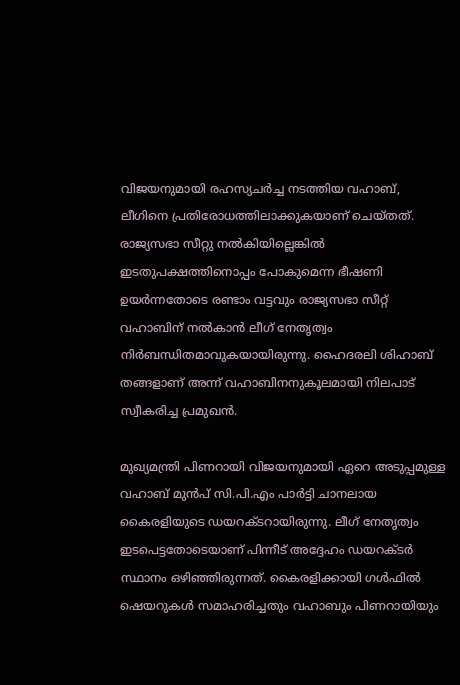വിജയനുമായി രഹസ്യചര്‍ച്ച നടത്തിയ വഹാബ്, ലീഗിനെ പ്രതിരോധത്തിലാക്കുകയാണ് ചെയ്തത്. രാജ്യസഭാ സീറ്റു നല്‍കിയില്ലെങ്കില്‍ ഇടതുപക്ഷത്തിനൊപ്പം പോകുമെന്ന ഭീഷണി ഉയര്‍ന്നതോടെ രണ്ടാം വട്ടവും രാജ്യസഭാ സീറ്റ് വഹാബിന് നല്‍കാന്‍ ലീഗ് നേതൃത്വം നിര്‍ബന്ധിതമാവുകയായിരുന്നു. ഹൈദരലി ശിഹാബ് തങ്ങളാണ് അന്ന് വഹാബിനനുകൂലമായി നിലപാട് സ്വീകരിച്ച പ്രമുഖന്‍.

മുഖ്യമന്ത്രി പിണറായി വിജയനുമായി ഏറെ അടുപ്പമുള്ള വഹാബ് മുന്‍പ് സി.പി.എം പാര്‍ട്ടി ചാനലായ കൈരളിയുടെ ഡയറക്ടറായിരുന്നു. ലീഗ് നേതൃത്വം ഇടപെട്ടതോടെയാണ് പിന്നീട് അദ്ദേഹം ഡയറക്ടര്‍ സ്ഥാനം ഒഴിഞ്ഞിരുന്നത്. കൈരളിക്കായി ഗള്‍ഫില്‍ ഷെയറുകള്‍ സമാഹരിച്ചതും വഹാബും പിണറായിയും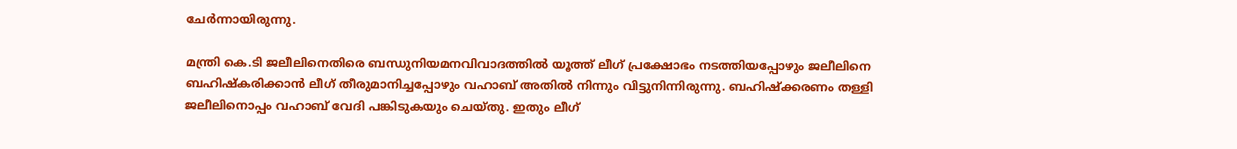ചേര്‍ന്നായിരുന്നു.

മന്ത്രി കെ.ടി ജലീലിനെതിരെ ബന്ധുനിയമനവിവാദത്തില്‍ യൂത്ത് ലീഗ് പ്രക്ഷോഭം നടത്തിയപ്പോഴും ജലീലിനെ ബഹിഷ്‌കരിക്കാന്‍ ലീഗ് തീരുമാനിച്ചപ്പോഴും വഹാബ് അതില്‍ നിന്നും വിട്ടുനിന്നിരുന്നു. ബഹിഷ്‌ക്കരണം തള്ളി ജലീലിനൊപ്പം വഹാബ് വേദി പങ്കിടുകയും ചെയ്തു. ഇതും ലീഗ്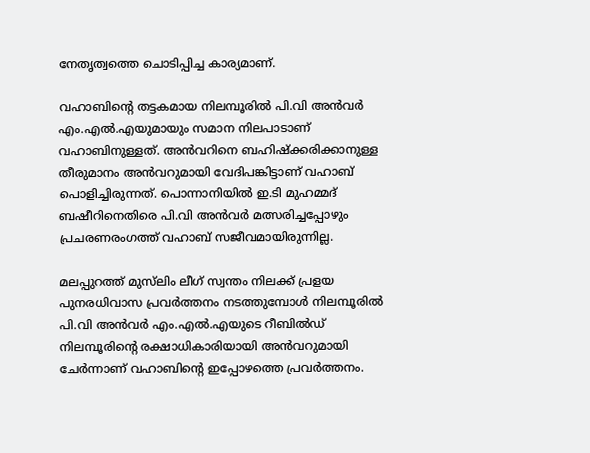നേതൃത്വത്തെ ചൊടിപ്പിച്ച കാര്യമാണ്.

വഹാബിന്റെ തട്ടകമായ നിലമ്പൂരില്‍ പി.വി അന്‍വര്‍ എം.എല്‍.എയുമായും സമാന നിലപാടാണ് വഹാബിനുള്ളത്. അന്‍വറിനെ ബഹിഷ്‌ക്കരിക്കാനുള്ള തീരുമാനം അന്‍വറുമായി വേദിപങ്കിട്ടാണ് വഹാബ് പൊളിച്ചിരുന്നത്. പൊന്നാനിയില്‍ ഇ.ടി മുഹമ്മദ് ബഷീറിനെതിരെ പി.വി അന്‍വര്‍ മത്സരിച്ചപ്പോഴും പ്രചരണരംഗത്ത് വഹാബ് സജീവമായിരുന്നില്ല.

മലപ്പുറത്ത് മുസ്‌ലിം ലീഗ് സ്വന്തം നിലക്ക് പ്രളയ പുനരധിവാസ പ്രവര്‍ത്തനം നടത്തുമ്പോള്‍ നിലമ്പൂരില്‍ പി.വി അന്‍വര്‍ എം.എല്‍.എയുടെ റീബില്‍ഡ് നിലമ്പൂരിന്റെ രക്ഷാധികാരിയായി അന്‍വറുമായി ചേര്‍ന്നാണ് വഹാബിന്റെ ഇപ്പോഴത്തെ പ്രവര്‍ത്തനം.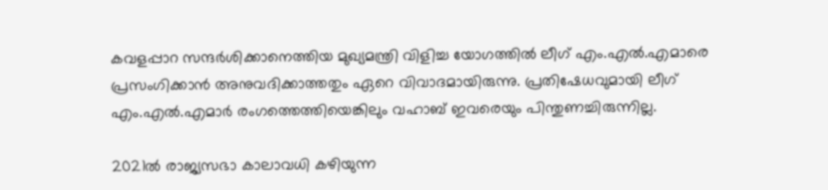കവളപ്പാറ സന്ദര്‍ശിക്കാനെത്തിയ മുഖ്യമന്ത്രി വിളിച്ച യോഗത്തില്‍ ലീഗ് എം.എല്‍.എമാരെ പ്രസംഗിക്കാന്‍ അനുവദിക്കാത്തതും ഏറെ വിവാദമായിരുന്നു. പ്രതിഷേധവുമായി ലീഗ് എം.എല്‍.എമാര്‍ രംഗത്തെത്തിയെങ്കിലും വഹാബ് ഇവരെയും പിന്തുണച്ചിരുന്നില്ല.

2021ല്‍ രാജ്യസഭാ കാലാവധി കഴിയുന്ന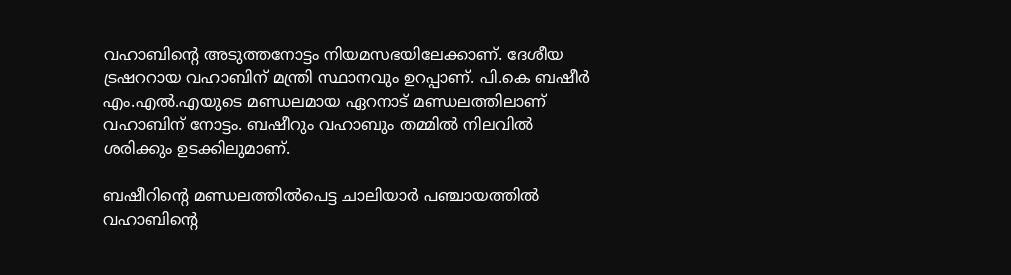വഹാബിന്റെ അടുത്തനോട്ടം നിയമസഭയിലേക്കാണ്. ദേശീയ ട്രഷററായ വഹാബിന് മന്ത്രി സ്ഥാനവും ഉറപ്പാണ്. പി.കെ ബഷീര്‍ എം.എല്‍.എയുടെ മണ്ഡലമായ ഏറനാട് മണ്ഡലത്തിലാണ് വഹാബിന് നോട്ടം. ബഷീറും വഹാബും തമ്മില്‍ നിലവില്‍ ശരിക്കും ഉടക്കിലുമാണ്.

ബഷീറിന്റെ മണ്ഡലത്തില്‍പെട്ട ചാലിയാര്‍ പഞ്ചായത്തില്‍ വഹാബിന്റെ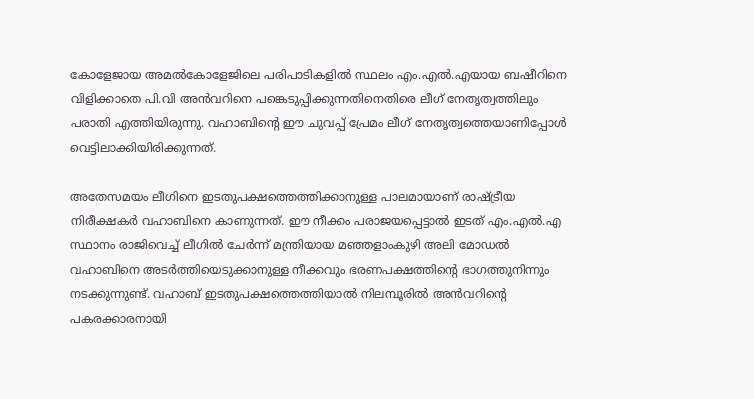കോളേജായ അമല്‍കോളേജിലെ പരിപാടികളില്‍ സ്ഥലം എം.എല്‍.എയായ ബഷീറിനെ വിളിക്കാതെ പി.വി അന്‍വറിനെ പങ്കെടുപ്പിക്കുന്നതിനെതിരെ ലീഗ് നേതൃത്വത്തിലും പരാതി എത്തിയിരുന്നു. വഹാബിന്റെ ഈ ചുവപ്പ് പ്രേമം ലീഗ് നേതൃത്വത്തെയാണിപ്പോള്‍ വെട്ടിലാക്കിയിരിക്കുന്നത്.

അതേസമയം ലീഗിനെ ഇടതുപക്ഷത്തെത്തിക്കാനുള്ള പാലമായാണ് രാഷ്ട്രീയ നിരീക്ഷകര്‍ വഹാബിനെ കാണുന്നത്. ഈ നീക്കം പരാജയപ്പെട്ടാല്‍ ഇടത് എം.എല്‍.എ സ്ഥാനം രാജിവെച്ച് ലീഗില്‍ ചേര്‍ന്ന് മന്ത്രിയായ മഞ്ഞളാംകുഴി അലി മോഡല്‍ വഹാബിനെ അടര്‍ത്തിയെടുക്കാനുള്ള നീക്കവും ഭരണപക്ഷത്തിന്റെ ഭാഗത്തുനിന്നും നടക്കുന്നുണ്ട്. വഹാബ് ഇടതുപക്ഷത്തെത്തിയാല്‍ നിലമ്പൂരില്‍ അന്‍വറിന്റെ പകരക്കാരനായി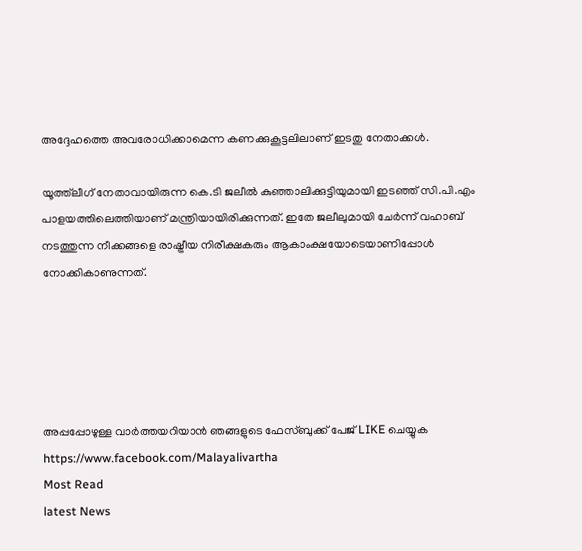അദ്ദേഹത്തെ അവരോധിക്കാമെന്ന കണക്കുകൂട്ടലിലാണ് ഇടതു നേതാക്കള്‍.

യൂത്ത്‌ലീഗ് നേതാവായിരുന്ന കെ.ടി ജലീല്‍ കുഞ്ഞാലിക്കുട്ടിയുമായി ഇടഞ്ഞ് സി.പി.എം പാളയത്തിലെത്തിയാണ് മന്ത്രിയായിരിക്കുന്നത്. ഇതേ ജലീലുമായി ചേര്‍ന്ന് വഹാബ് നടത്തുന്ന നീക്കങ്ങളെ രാഷ്ട്രീയ നിരീക്ഷകരും ആകാംക്ഷയോടെയാണിപ്പോള്‍ നോക്കികാണുന്നത്.





അപ്പപ്പോഴുള്ള വാര്‍ത്തയറിയാന്‍ ഞങ്ങളുടെ ഫേസ്‌ബുക്ക്‌ പേജ് LIKE ചെയ്യുക
https://www.facebook.com/Malayalivartha
Most Read
latest News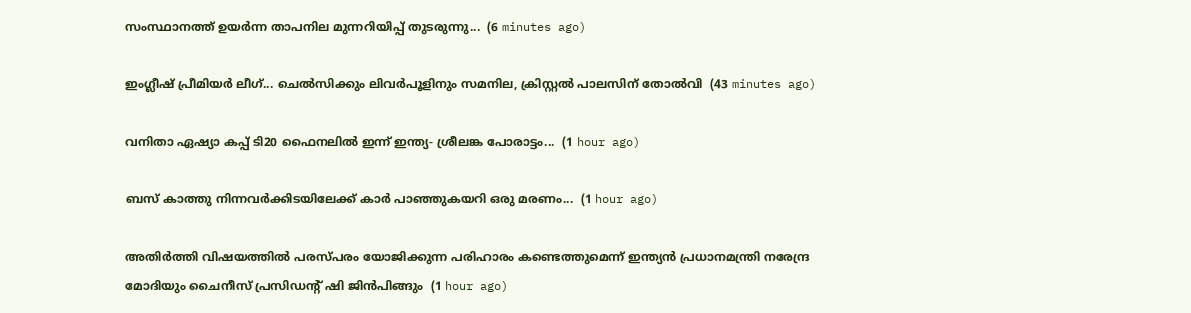സംസ്ഥാനത്ത് ഉയർന്ന താപനില മുന്നറിയിപ്പ് തുടരുന്നു...  (6 minutes ago)

ഇംഗ്ലീഷ് പ്രീമിയർ ലീഗ്... ചെൽസിക്കും ലിവർപൂളിനും സമനില, ക്രിസ്റ്റൽ പാലസിന് തോൽവി  (43 minutes ago)

വനിതാ ഏഷ്യാ കപ്പ് ടി20 ഫൈനലില്‍ ഇന്ന് ഇന്ത്യ- ശ്രീലങ്ക പോരാട്ടം...  (1 hour ago)

ബസ്‌ കാത്തു നിന്നവർക്കിടയിലേക്ക് കാർ പാഞ്ഞുകയറി ഒരു മരണം...  (1 hour ago)

അതിർത്തി വിഷയത്തിൽ പരസ്പരം യോജിക്കുന്ന പരിഹാരം കണ്ടെത്തുമെന്ന് ഇന്ത്യൻ പ്രധാനമന്ത്രി നരേന്ദ്ര മോദിയും ചൈനീസ് പ്രസിഡന്റ് ഷി ജിൻപിങ്ങും  (1 hour ago)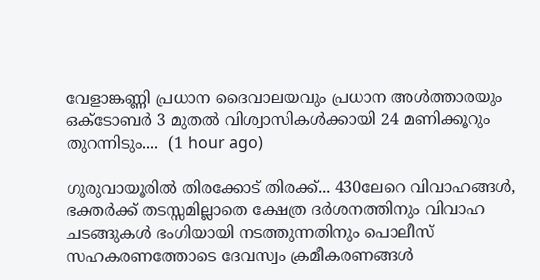വേളാങ്കണ്ണി പ്രധാന ദൈവാലയവും പ്രധാന അൾത്താരയും ഒക്‌ടോബർ 3 മുതൽ വിശ്വാസികൾക്കായി 24 മണിക്കൂറും തുറന്നിടും....  (1 hour ago)

ഗുരുവായൂരിൽ തിരക്കോട് തിരക്ക്... 430ലേറെ വിവാഹങ്ങൾ, ഭക്തര്‍ക്ക് തടസ്സമില്ലാതെ ക്ഷേത്ര ദര്‍ശനത്തിനും വിവാഹ ചടങ്ങുകള്‍ ഭംഗിയായി നടത്തുന്നതിനും പൊലീസ് സഹകരണത്തോടെ ദേവസ്വം ക്രമീകരണങ്ങള്‍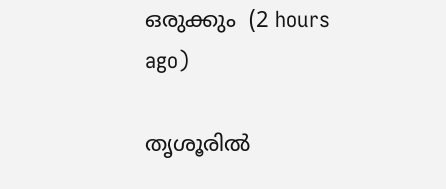ഒരുക്കും  (2 hours ago)

തൃശൂരിൽ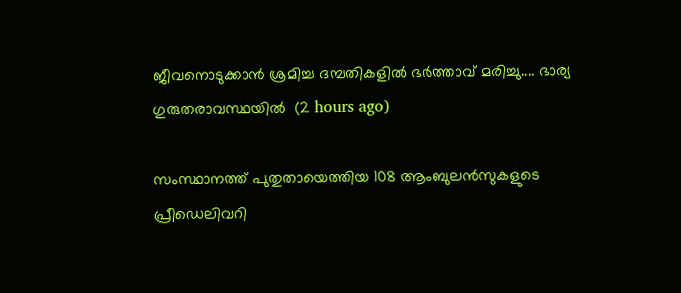ജീവനൊടുക്കാൻ ശ്രമിച്ച ദമ്പതികളിൽ ഭർത്താവ് മരിച്ചു.... ഭാര്യ ഗുരുതരാവസ്ഥയിൽ  (2 hours ago)

സംസ്ഥാനത്ത് പുതുതായെത്തിയ 108 ആംബുലൻസുകളുടെ പ്രീഡെലിവറി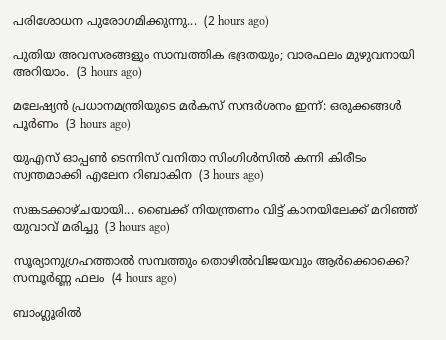പരിശോധന പുരോഗമിക്കുന്നു...  (2 hours ago)

പുതിയ അവസരങ്ങളും സാമ്പത്തിക ഭദ്രതയും; വാരഫലം മുഴുവനായി അറിയാം.  (3 hours ago)

മലേഷ്യൻ പ്രധാനമന്ത്രിയുടെ മർകസ് സന്ദർശനം ഇന്ന്: ഒരുക്കങ്ങൾ പൂർണം  (3 hours ago)

യുഎസ് ഓപ്പൺ ടെന്നിസ് വനിതാ സിംഗിൾസിൽ കന്നി കിരീടം സ്വന്തമാക്കി എലേന റിബാകിന  (3 hours ago)

സങ്കടക്കാഴ്ചയായി... ബൈക്ക് നിയന്ത്രണം വിട്ട് കാനയിലേക്ക് മറിഞ്ഞ് യുവാവ് മരിച്ചു  (3 hours ago)

സൂര്യാനുഗ്രഹത്താൽ സമ്പത്തും തൊഴിൽവിജയവും ആർക്കൊക്കെ? സമ്പൂർണ്ണ ഫലം  (4 hours ago)

ബാംഗ്ലൂരിൽ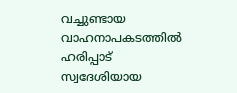വച്ചുണ്ടായ വാഹനാപകടത്തിൽ ഹരിപ്പാട് സ്വദേശിയായ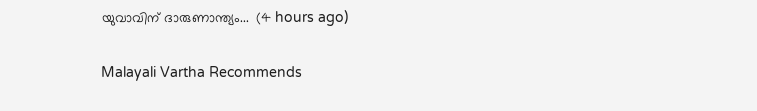യുവാവിന് ദാരുണാന്ത്യം...  (4 hours ago)

Malayali Vartha Recommends